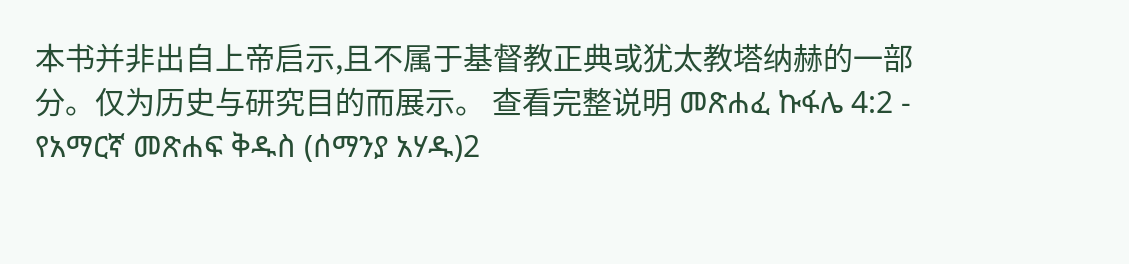本书并非出自上帝启示,且不属于基督教正典或犹太教塔纳赫的一部分。仅为历史与研究目的而展示。 查看完整说明 መጽሐፈ ኩፋሌ 4:2 - የአማርኛ መጽሐፍ ቅዱስ (ሰማንያ አሃዱ)2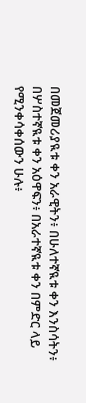በመጀመሪያዪቱ ቀን አራዊትን፥ በሁለተኛዪቱ ቀን እንስሳትን፥ በሦስተኛዪቱ ቀን አዕዋፍን፥ በአራተኛዪቱ ቀን በምድር ላይ የሚንቀሳቀሰውን ሁሉ፥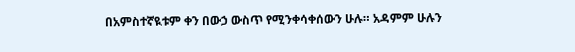በአምስተኛዪቱም ቀን በውኃ ውስጥ የሚንቀሳቀሰውን ሁሉ። አዳምም ሁሉን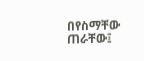በየስማቸው ጠራቸው፤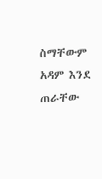ስማቸውም አዳም እንደ ጠራቸው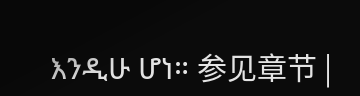እንዲሁ ሆነ። 参见章节 |